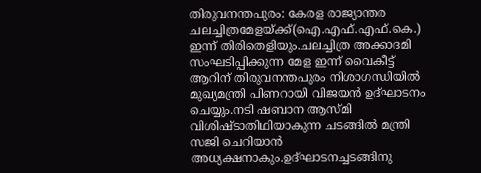തിരുവനന്തപുരം: കേരള രാജ്യാന്തര ചലച്ചിത്രമേളയ്ക്ക്(ഐ.എഫ്.എഫ്.കെ.) ഇന്ന് തിരിതെളിയും.ചലച്ചിത്ര അക്കാദമി സംഘടിപ്പിക്കുന്ന മേള ഇന്ന് വൈകീട്ട് ആറിന് തിരുവനന്തപുരം നിശാഗന്ധിയിൽ മുഖ്യമന്ത്രി പിണറായി വിജയൻ ഉദ്ഘാടനം ചെയ്യും.നടി ഷബാന ആസ്മി വിശിഷ്ടാതിഥിയാകുന്ന ചടങ്ങിൽ മന്ത്രി സജി ചെറിയാൻ അധ്യക്ഷനാകും.ഉദ്ഘാടനച്ചടങ്ങിനു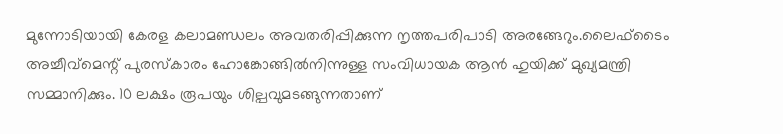മുന്നോടിയായി കേരള കലാമണ്ഡലം അവതരിപ്പിക്കുന്ന നൃത്തപരിപാടി അരങ്ങേറും.ലൈഫ്ടൈം അച്ചീവ്മെന്റ് പുരസ്കാരം ഹോങ്കോങ്ങിൽനിന്നുള്ള സംവിധായക ആൻ ഹുയിക്ക് മുഖ്യമന്ത്രി സമ്മാനിക്കും. 10 ലക്ഷം രൂപയും ശില്പവുമടങ്ങുന്നതാണ്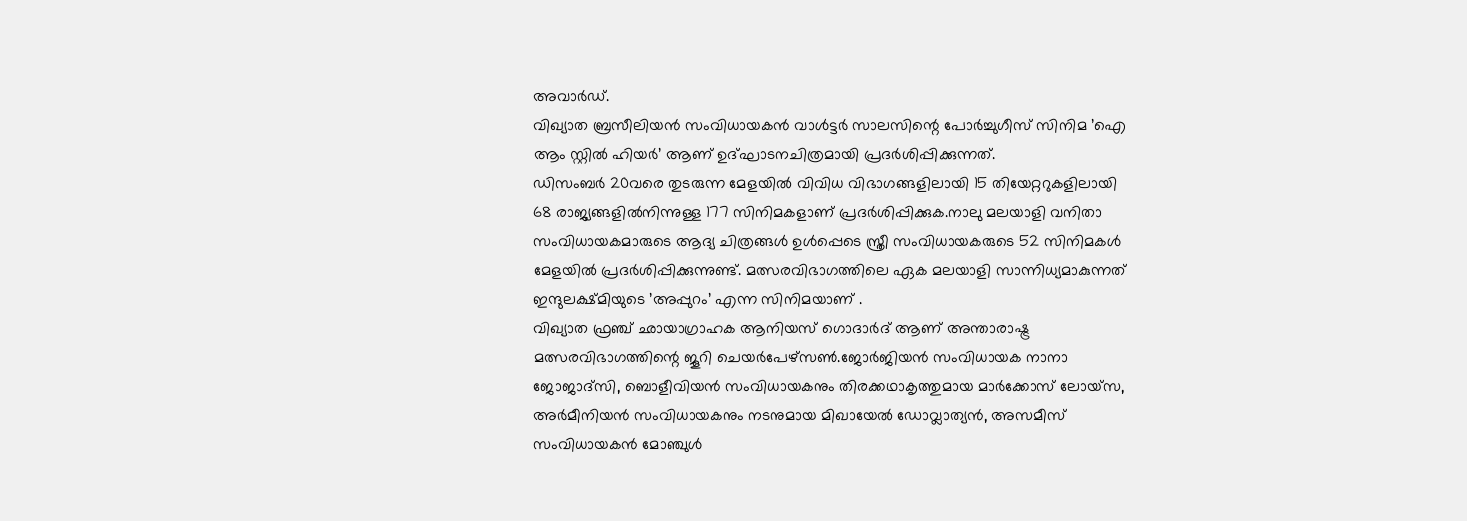അവാർഡ്.
വിഖ്യാത ബ്രസീലിയൻ സംവിധായകൻ വാൾട്ടർ സാലസിന്റെ പോർച്ചുഗീസ് സിനിമ ’ഐ ആം സ്റ്റിൽ ഹിയർ’ ആണ് ഉദ്ഘാടനചിത്രമായി പ്രദർശിപ്പിക്കുന്നത്.
ഡിസംബർ 20വരെ തുടരുന്ന മേളയിൽ വിവിധ വിഭാഗങ്ങളിലായി 15 തിയേറ്ററുകളിലായി 68 രാജ്യങ്ങളിൽനിന്നുള്ള 177 സിനിമകളാണ് പ്രദർശിപ്പിക്കുക.നാലു മലയാളി വനിതാ സംവിധായകമാരുടെ ആദ്യ ചിത്രങ്ങൾ ഉൾപ്പെടെ സ്ത്രീ സംവിധായകരുടെ 52 സിനിമകൾ മേളയിൽ പ്രദർശിപ്പിക്കുന്നുണ്ട്. മത്സരവിഭാഗത്തിലെ ഏക മലയാളി സാന്നിധ്യമാകുന്നത് ഇന്ദുലക്ഷ്മിയുടെ ’അപ്പുറം’ എന്ന സിനിമയാണ് .
വിഖ്യാത ഫ്രഞ്ച് ഛായാഗ്രാഹക ആനിയസ് ഗൊദാർദ് ആണ് അന്താരാഷ്ട്ര മത്സരവിഭാഗത്തിന്റെ ജൂറി ചെയർപേഴ്സൺ.ജോർജിയൻ സംവിധായക നാനാ ജോജാദ്സി, ബൊളീവിയൻ സംവിധായകനും തിരക്കഥാകൃത്തുമായ മാർക്കോസ് ലോയ്സ, അർമീനിയൻ സംവിധായകനും നടനുമായ മിഖായേൽ ഡോവ്ലാത്യൻ, അസമീസ് സംവിധായകൻ മോഞ്ചുൾ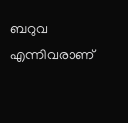ബറുവ എന്നിവരാണ്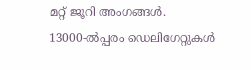മറ്റ് ജൂറി അംഗങ്ങൾ.
13000-ൽപ്പരം ഡെലിഗേറ്റുകൾ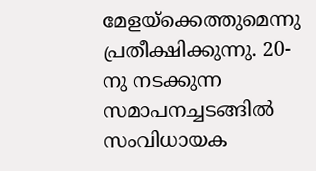മേളയ്ക്കെത്തുമെന്നു പ്രതീക്ഷിക്കുന്നു. 20-നു നടക്കുന്ന സമാപനച്ചടങ്ങിൽ സംവിധായക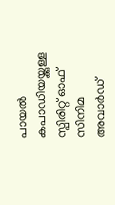പായൽ കപാഡിയയ്ക്കുള്ള സ്പിരിറ്റ് ഓഫ് സിനിമ അവാർഡ്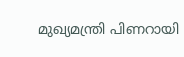മുഖ്യമന്ത്രി പിണറായി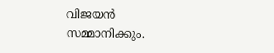വിജയൻ സമ്മാനിക്കും.